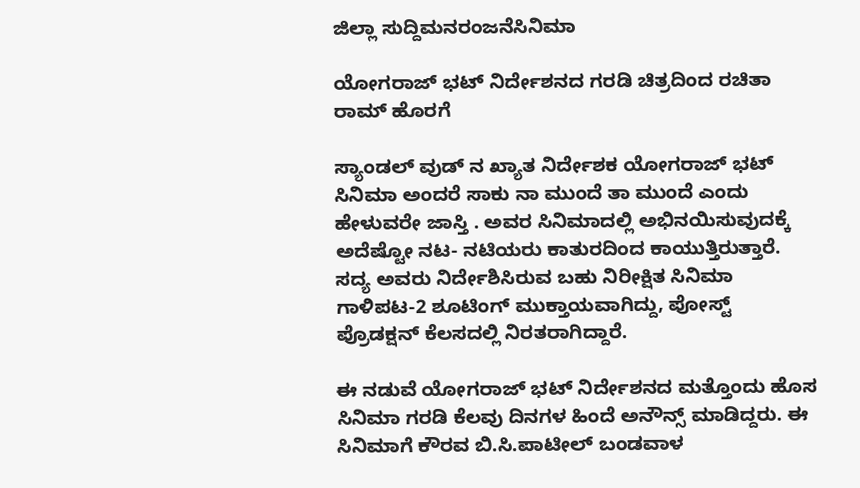ಜಿಲ್ಲಾ ಸುದ್ದಿಮನರಂಜನೆಸಿನಿಮಾ

ಯೋಗರಾಜ್ ಭಟ್ ನಿರ್ದೇಶನದ ಗರಡಿ ಚಿತ್ರದಿಂದ ರಚಿತಾ ರಾಮ್ ಹೊರಗೆ

ಸ್ಯಾಂಡಲ್ ವುಡ್ ನ ಖ್ಯಾತ ನಿರ್ದೇಶಕ ಯೋಗರಾಜ್ ಭಟ್ ಸಿನಿಮಾ ಅಂದರೆ ಸಾಕು ನಾ ಮುಂದೆ ತಾ ಮುಂದೆ ಎಂದು ಹೇಳುವರೇ ಜಾಸ್ತಿ . ಅವರ ಸಿನಿಮಾದಲ್ಲಿ ಅಭಿನಯಿಸುವುದಕ್ಕೆ ಅದೆಷ್ಟೋ ನಟ- ನಟಿಯರು ಕಾತುರದಿಂದ ಕಾಯುತ್ತಿರುತ್ತಾರೆ. ಸದ್ಯ ಅವರು ನಿರ್ದೇಶಿಸಿರುವ ಬಹು ನಿರೀಕ್ಷಿತ ಸಿನಿಮಾ ಗಾಳಿಪಟ-2 ಶೂಟಿಂಗ್ ಮುಕ್ತಾಯವಾಗಿದ್ದು, ಪೋಸ್ಟ್ ಪ್ರೊಡಕ್ಷನ್ ಕೆಲಸದಲ್ಲಿ ನಿರತರಾಗಿದ್ದಾರೆ.

ಈ ನಡುವೆ ಯೋಗರಾಜ್ ಭಟ್ ನಿರ್ದೇಶನದ ಮತ್ತೊಂದು ಹೊಸ ಸಿನಿಮಾ ಗರಡಿ ಕೆಲವು ದಿನಗಳ ಹಿಂದೆ ಅನೌನ್ಸ್ ಮಾಡಿದ್ದರು. ಈ ಸಿನಿಮಾಗೆ ಕೌರವ ಬಿ.ಸಿ.ಪಾಟೀಲ್ ಬಂಡವಾಳ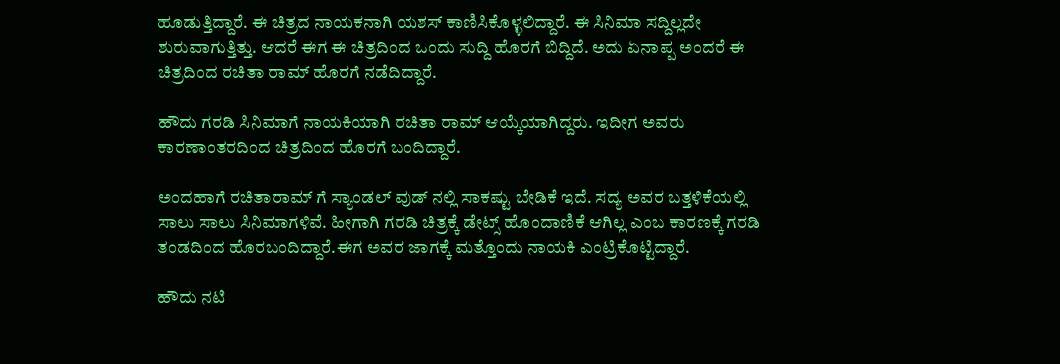ಹೂಡುತ್ತಿದ್ದಾರೆ. ಈ ಚಿತ್ರದ ನಾಯಕನಾಗಿ ಯಶಸ್ ಕಾಣಿಸಿಕೊಳ್ಳಲಿದ್ದಾರೆ. ಈ ಸಿನಿಮಾ ಸದ್ದಿಲ್ಲದೇ ಶುರುವಾಗುತ್ತಿತ್ತು. ಆದರೆ ಈಗ ಈ ಚಿತ್ರದಿಂದ ಒಂದು ಸುದ್ದಿ ಹೊರಗೆ ಬಿದ್ದಿದೆ. ಅದು ಏನಾಪ್ಪ ಅಂದರೆ ಈ ಚಿತ್ರದಿಂದ ರಚಿತಾ ರಾಮ್ ಹೊರಗೆ ನಡೆದಿದ್ದಾರೆ.

ಹೌದು ಗರಡಿ ಸಿನಿಮಾಗೆ ನಾಯಕಿಯಾಗಿ ರಚಿತಾ ರಾಮ್ ಆಯ್ಕೆಯಾಗಿದ್ದರು. ಇದೀಗ ಅವರು ಕಾರಣಾಂತರದಿಂದ ಚಿತ್ರದಿಂದ ಹೊರಗೆ ಬಂದಿದ್ದಾರೆ.

ಅಂದಹಾಗೆ ರಚಿತಾರಾಮ್ ಗೆ ಸ್ಯಾಂಡಲ್ ವುಡ್ ನಲ್ಲಿ ಸಾಕಷ್ಟು ಬೇಡಿಕೆ ಇದೆ. ಸದ್ಯ ಅವರ ಬತ್ತಳಿಕೆಯಲ್ಲಿ ಸಾಲು ಸಾಲು ಸಿನಿಮಾಗಳಿವೆ. ಹೀಗಾಗಿ ಗರಡಿ ಚಿತ್ರಕ್ಕೆ ಡೇಟ್ಸ್ ಹೊಂದಾಣಿಕೆ ಆಗಿಲ್ಲ ಎಂಬ ಕಾರಣಕ್ಕೆ ಗರಡಿ ತಂಡದಿಂದ ಹೊರಬಂದಿದ್ದಾರೆ.ಈಗ ಅವರ ಜಾಗಕ್ಕೆ ಮತ್ತೊಂದು ನಾಯಕಿ ಎಂಟ್ರಿಕೊಟ್ಟಿದ್ದಾರೆ.

ಹೌದು ನಟಿ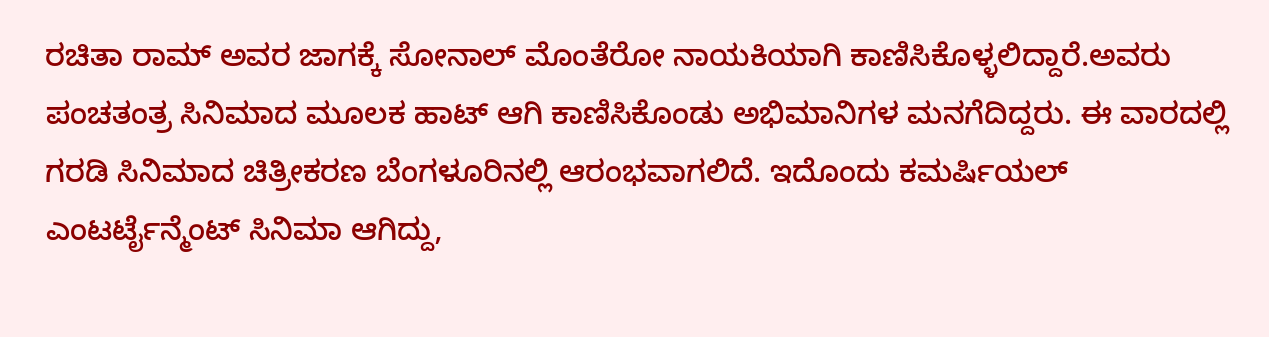ರಚಿತಾ ರಾಮ್ ಅವರ ಜಾಗಕ್ಕೆ ಸೋನಾಲ್ ಮೊಂತೆರೋ ನಾಯಕಿಯಾಗಿ ಕಾಣಿಸಿಕೊಳ್ಳಲಿದ್ದಾರೆ.ಅವರು ಪಂಚತಂತ್ರ ಸಿನಿಮಾದ ಮೂಲಕ ಹಾಟ್ ಆಗಿ ಕಾಣಿಸಿಕೊಂಡು ಅಭಿಮಾನಿಗಳ ಮನಗೆದಿದ್ದರು. ಈ ವಾರದಲ್ಲಿ ಗರಡಿ ಸಿನಿಮಾದ ಚಿತ್ರೀಕರಣ ಬೆಂಗಳೂರಿನಲ್ಲಿ ಆರಂಭವಾಗಲಿದೆ. ಇದೊಂದು ಕಮರ್ಷಿಯಲ್ ಎಂಟರ್ಟೈನ್ಮೆಂಟ್ ಸಿನಿಮಾ ಆಗಿದ್ದು,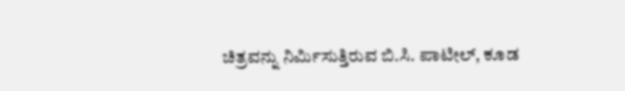ಚಿತ್ರವನ್ನು ನಿರ್ಮಿಸುತ್ತಿರುವ ಬಿ.ಸಿ. ಪಾಟೀಲ್, ಕೂಡ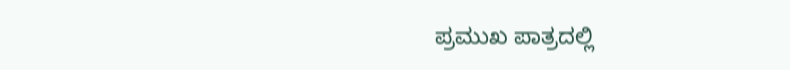ಪ್ರಮುಖ ಪಾತ್ರದಲ್ಲಿ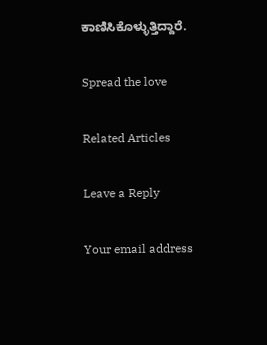ಕಾಣಿಸಿಕೊಳ್ಳುತ್ತಿದ್ದಾರೆ.

Spread the love

Related Articles

Leave a Reply

Your email address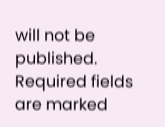will not be published. Required fields are marked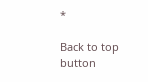*

Back to top button